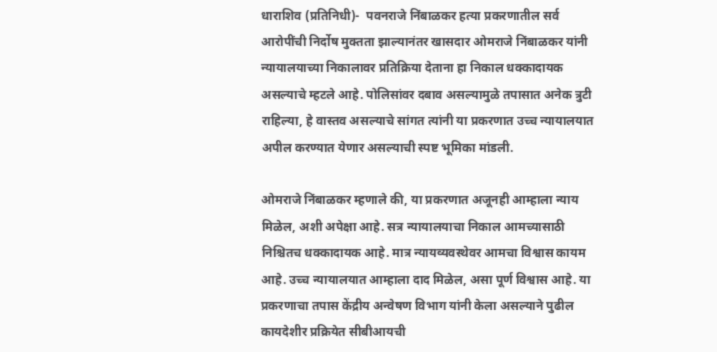धाराशिव (प्रतिनिधी)-  पवनराजे निंबाळकर हत्या प्रकरणातील सर्व आरोपींची निर्दोष मुक्तता झाल्यानंतर खासदार ओमराजे निंबाळकर यांनी न्यायालयाच्या निकालावर प्रतिक्रिया देताना हा निकाल धक्कादायक असल्याचे म्हटले आहे. पोलिसांवर दबाव असल्यामुळे तपासात अनेक त्रुटी राहिल्या, हे वास्तव असल्याचे सांगत त्यांनी या प्रकरणात उच्च न्यायालयात अपील करण्यात येणार असल्याची स्पष्ट भूमिका मांडली.

ओमराजे निंबाळकर म्हणाले की, या प्रकरणात अजूनही आम्हाला न्याय मिळेल, अशी अपेक्षा आहे. सत्र न्यायालयाचा निकाल आमच्यासाठी निश्चितच धक्कादायक आहे. मात्र न्यायव्यवस्थेवर आमचा विश्वास कायम आहे. उच्च न्यायालयात आम्हाला दाद मिळेल, असा पूर्ण विश्वास आहे. या प्रकरणाचा तपास केंद्रीय अन्वेषण विभाग यांनी केला असल्याने पुढील कायदेशीर प्रक्रियेत सीबीआयची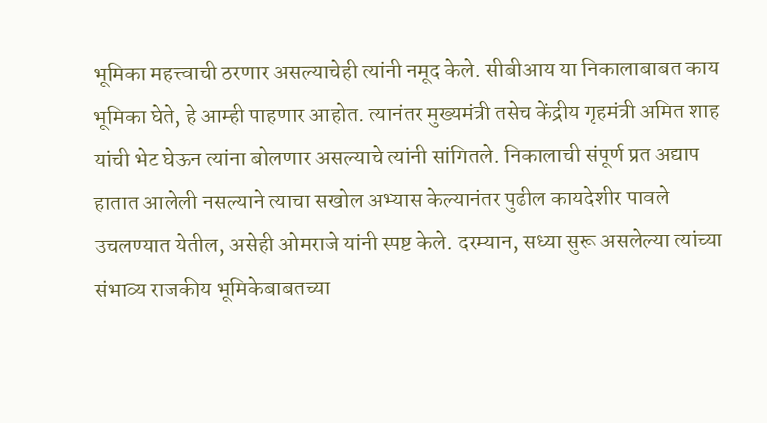भूमिका महत्त्वाची ठरणार असल्याचेही त्यांनी नमूद केले. सीबीआय या निकालाबाबत काय भूमिका घेते, हे आम्ही पाहणार आहोत. त्यानंतर मुख्यमंत्री तसेच केंद्रीय गृहमंत्री अमित शाह यांची भेट घेऊन त्यांना बोलणार असल्याचे त्यांनी सांगितले. निकालाची संपूर्ण प्रत अद्याप हातात आलेली नसल्याने त्याचा सखोल अभ्यास केल्यानंतर पुढील कायदेशीर पावले उचलण्यात येतील, असेही ओमराजे यांनी स्पष्ट केले. दरम्यान, सध्या सुरू असलेल्या त्यांच्या संभाव्य राजकीय भूमिकेबाबतच्या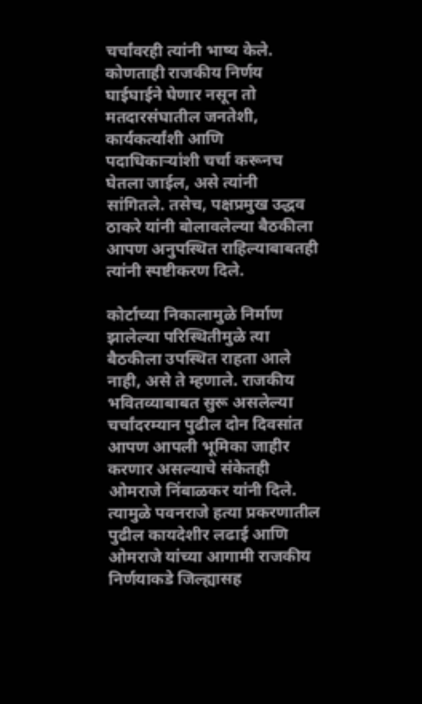चर्चांवरही त्यांनी भाष्य केले. कोणताही राजकीय निर्णय घाईघाईने घेणार नसून तो मतदारसंघातील जनतेशी, कार्यकर्त्यांशी आणि पदाधिकाऱ्यांशी चर्चा करूनच घेतला जाईल, असे त्यांनी सांगितले. तसेच, पक्षप्रमुख उद्धव ठाकरे यांनी बोलावलेल्या बैठकीला आपण अनुपस्थित राहिल्याबाबतही त्यांनी स्पष्टीकरण दिले.

कोर्टाच्या निकालामुळे निर्माण झालेल्या परिस्थितीमुळे त्या बैठकीला उपस्थित राहता आले नाही, असे ते म्हणाले. राजकीय भवितव्याबाबत सुरू असलेल्या चर्चांदरम्यान पुढील दोन दिवसांत आपण आपली भूमिका जाहीर करणार असल्याचे संकेतही ओमराजे निंबाळकर यांनी दिले. त्यामुळे पवनराजे हत्या प्रकरणातील पुढील कायदेशीर लढाई आणि ओमराजे यांच्या आगामी राजकीय निर्णयाकडे जिल्ह्यासह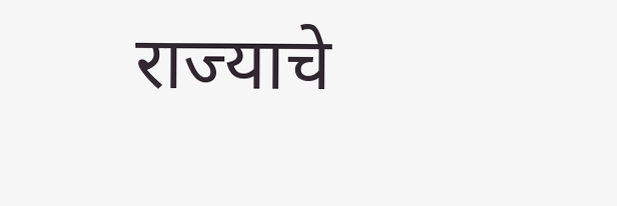राज्याचे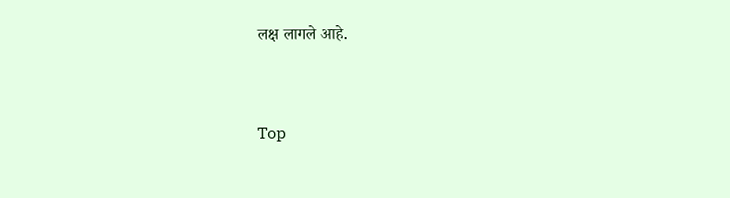लक्ष लागले आहे.



Top